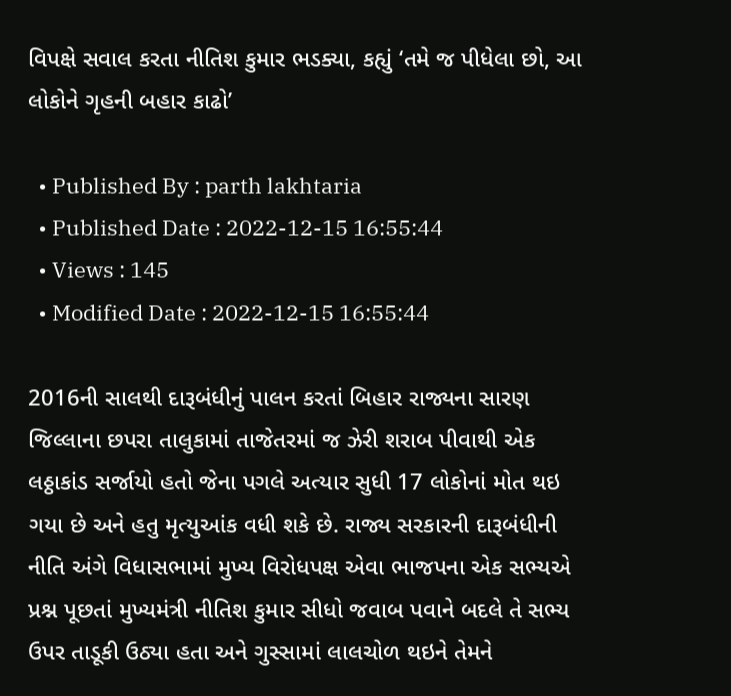વિપક્ષે સવાલ કરતા નીતિશ કુમાર ભડક્યા, કહ્યું ‘તમે જ પીધેલા છો, આ લોકોને ગૃહની બહાર કાઢો’

  • Published By : parth lakhtaria
  • Published Date : 2022-12-15 16:55:44
  • Views : 145
  • Modified Date : 2022-12-15 16:55:44

2016ની સાલથી દારૂબંધીનું પાલન કરતાં બિહાર રાજ્યના સારણ જિલ્લાના છપરા તાલુકામાં તાજેતરમાં જ ઝેરી શરાબ પીવાથી એક લઠ્ઠાકાંડ સર્જાયો હતો જેના પગલે અત્યાર સુધી 17 લોકોનાં મોત થઇ ગયા છે અને હતુ મૃત્યુઆંક વધી શકે છે. રાજ્ય સરકારની દારૂબંધીની નીતિ અંગે વિધાસભામાં મુખ્ય વિરોધપક્ષ એવા ભાજપના એક સભ્યએ પ્રશ્ન પૂછતાં મુખ્યમંત્રી નીતિશ કુમાર સીધો જવાબ પવાને બદલે તે સભ્ય ઉપર તાડૂકી ઉઠ્યા હતા અને ગુસ્સામાં લાલચોળ થઇને તેમને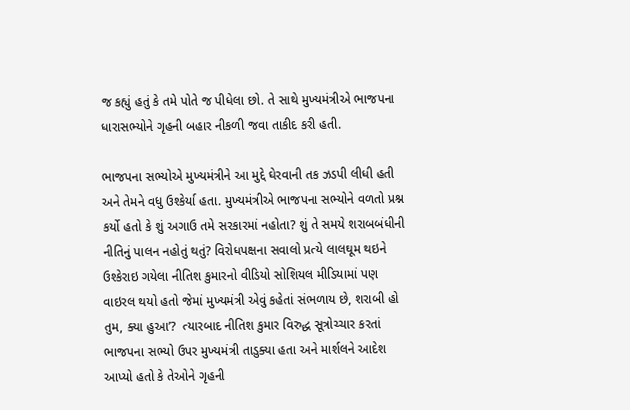જ કહ્યું હતું કે તમે પોતે જ પીધેલા છો. તે સાથે મુખ્યમંત્રીએ ભાજપના ધારાસભ્યોને ગૃહની બહાર નીકળી જવા તાકીદ કરી હતી.

ભાજપના સભ્યોએ મુખ્યમંત્રીને આ મુદ્દે ઘેરવાની તક ઝડપી લીધી હતી અને તેમને વધુ ઉશ્કેર્યા હતા. મુખ્યમંત્રીએ ભાજપના સભ્યોને વળતો પ્રશ્ન કર્યો હતો કે શું અગાઉ તમે સરકારમાં નહોતા? શું તે સમયે શરાબબંધીની નીતિનું પાલન નહોતું થતું? વિરોધપક્ષના સવાલો પ્રત્યે લાલઘૂમ થઇને ઉશ્કેરાઇ ગયેલા નીતિશ કુમારનો વીડિયો સોશિયલ મીડિયામાં પણ વાઇરલ થયો હતો જેમાં મુખ્યમંત્રી એવું કહેતાં સંભળાય છે, શરાબી હો તુમ, ક્યા હુઆ’?  ત્યારબાદ નીતિશ કુમાર વિરુદ્ધ સૂત્રોચ્ચાર કરતાં ભાજપના સભ્યો ઉપર મુખ્યમંત્રી તાડુક્યા હતા અને માર્શલને આદેશ આપ્યો હતો કે તેઓને ગૃહની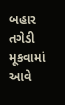બહાર તગેડી મૂકવામાં આવે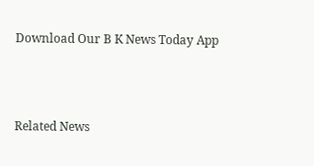Download Our B K News Today App



Related News